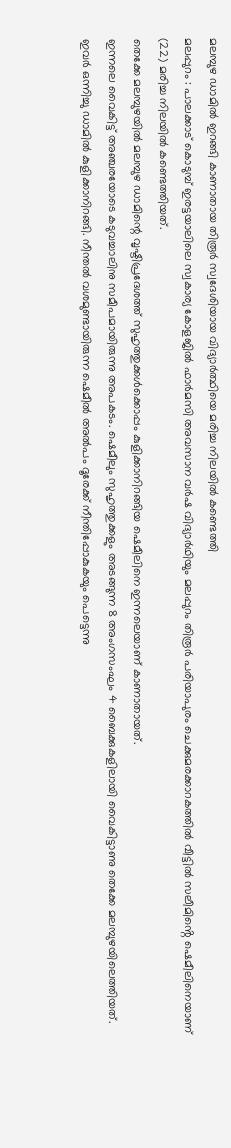മലമ്പുഴ ഡാമിൽ ഇറങ്ങി കാണാതായ തിരൂർ സ്വദേശിയായ വിദ്യാർത്ഥിയെ മരിച്ച നിലയിൽ കണ്ടെത്തി
മലപ്പുറം : പാലക്കാട് കൊടുമ്പ് ഇരട്ടയാലിലെ സ്വകാര്യ കോളജിൽ ഫാർമസി അവസാന വർഷ വിദ്യാർഥിയും മലപ്പുറം തിരൂർ പരിയാപുരം ചെക്കുമരക്കാറകത്തിൽ വീട്ടിൽ സലീമിൻ്റെ ഷെമീലിനെയാണ് (22) മരിച്ച നിലയിൽ കണ്ടെത്തിയത്.
തെക്കേ മലമ്പുഴയിൽ മലമ്പുഴ ഡാമിന്റെ വൃഷ്ടിപ്രദേശത്ത് സുഹൃത്തുക്കൾക്കൊപ്പം കുളിക്കാനിറങ്ങിയ ഷെമീലിനെ ഇന്നലെയാണ് കാണാതായത്.
ഇന്നലെ വൈകിട്ട് അഞ്ചരയോടെ കടുവച്ചാലിനു സമീപമായിരുന്നു അപകടം. ഷെമീലും സുഹൃത്തുക്കളും അടങ്ങുന്ന 8 അംഗസംഘം 4 ബൈക്കുകളിലായി വൈകിട്ടാണു തെക്കേ മലമ്പുഴയിലെത്തിയത്. ഇവർ ഒന്നിച്ചു ഡാമിൽ കുളിക്കാനിറങ്ങി. നീന്തൽ വശമുണ്ടായിരുന്ന ഷെമീൽ അൽപം ദൂരേക്ക് നീന്തിപ്പോകുകയും പെട്ടെന്നു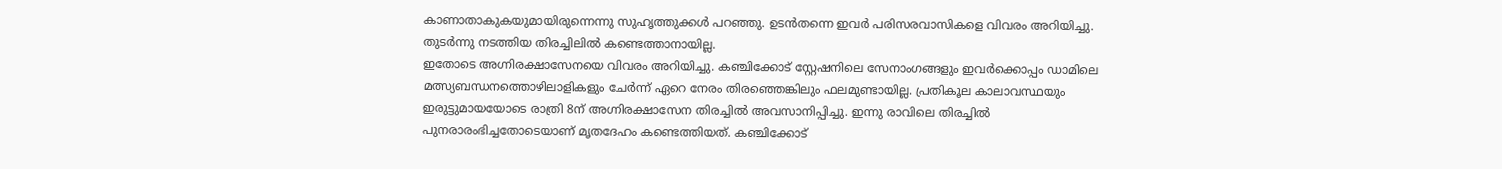കാണാതാകുകയുമായിരുന്നെന്നു സുഹൃത്തുക്കൾ പറഞ്ഞു. ഉടൻതന്നെ ഇവർ പരിസരവാസികളെ വിവരം അറിയിച്ചു. തുടർന്നു നടത്തിയ തിരച്ചിലിൽ കണ്ടെത്താനായില്ല.
ഇതോടെ അഗ്നിരക്ഷാസേനയെ വിവരം അറിയിച്ചു. കഞ്ചിക്കോട് സ്റ്റേഷനിലെ സേനാംഗങ്ങളും ഇവർക്കൊപ്പം ഡാമിലെ മത്സ്യബന്ധനത്തൊഴിലാളികളും ചേർന്ന് ഏറെ നേരം തിരഞ്ഞെങ്കിലും ഫലമുണ്ടായില്ല. പ്രതികൂല കാലാവസ്ഥയും ഇരുട്ടുമായയോടെ രാത്രി 8ന് അഗ്നിരക്ഷാസേന തിരച്ചിൽ അവസാനിപ്പിച്ചു. ഇന്നു രാവിലെ തിരച്ചിൽ പുനരാരംഭിച്ചതോടെയാണ് മൃതദേഹം കണ്ടെത്തിയത്. കഞ്ചിക്കോട്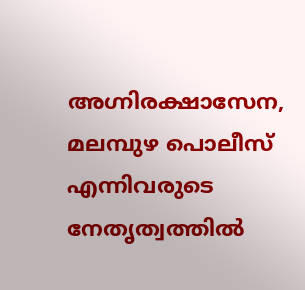അഗ്നിരക്ഷാസേന, മലമ്പുഴ പൊലീസ് എന്നിവരുടെ നേതൃത്വത്തിൽ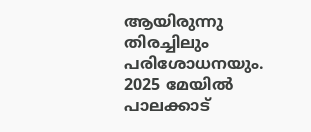ആയിരുന്നു തിരച്ചിലും പരിശോധനയും. 2025 മേയിൽ പാലക്കാട്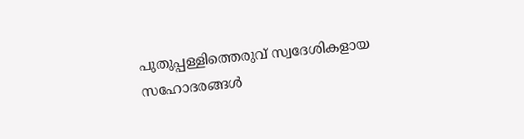പുതുപ്പള്ളിത്തെരുവ് സ്വദേശികളായ സഹോദരങ്ങൾ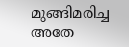മുങ്ങിമരിച്ച അതേ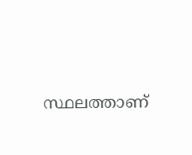സ്ഥലത്താണ്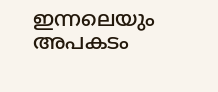ഇന്നലെയും അപകടം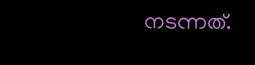നടന്നത്.